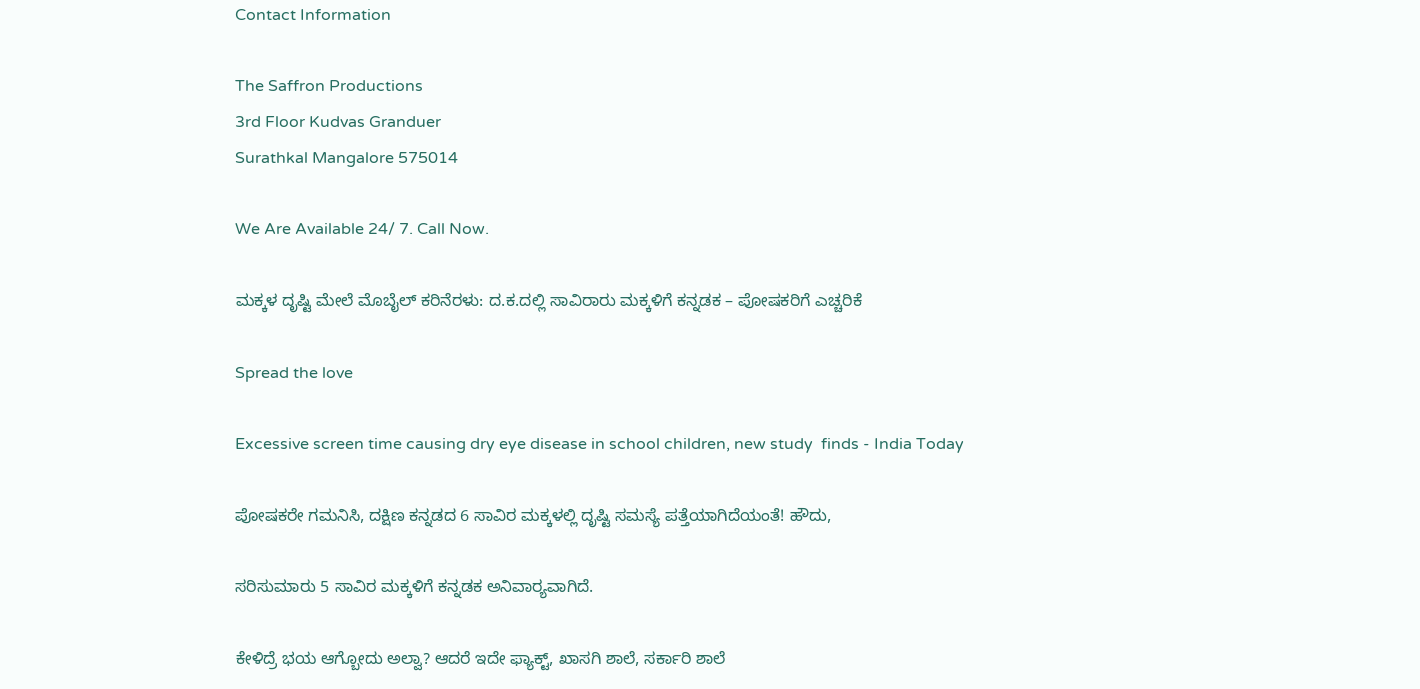Contact Information

The Saffron Productions
3rd Floor Kudvas Granduer
Surathkal Mangalore 575014

We Are Available 24/ 7. Call Now.

ಮಕ್ಕಳ ದೃಷ್ಟಿ ಮೇಲೆ ಮೊಬೈಲ್ ಕರಿನೆರಳು: ದ.ಕ.ದಲ್ಲಿ ಸಾವಿರಾರು ಮಕ್ಕಳಿಗೆ ಕನ್ನಡಕ – ಪೋಷಕರಿಗೆ ಎಚ್ಚರಿಕೆ

Spread the love

Excessive screen time causing dry eye disease in school children, new study  finds - India Today

ಪೋಷಕರೇ ಗಮನಿಸಿ, ದಕ್ಷಿಣ ಕನ್ನಡದ 6 ಸಾವಿರ ಮಕ್ಕಳಲ್ಲಿ ದೃಷ್ಟಿ ಸಮಸ್ಯೆ ಪತ್ತೆಯಾಗಿದೆಯಂತೆ! ಹೌದು,

ಸರಿಸುಮಾರು 5 ಸಾವಿರ ಮಕ್ಕಳಿಗೆ ಕನ್ನಡಕ ಅನಿವಾರ‍್ಯವಾಗಿದೆ.

ಕೇಳಿದ್ರೆ ಭಯ ಆಗ್ಬೋದು ಅಲ್ವಾ? ಆದರೆ ಇದೇ ಫ್ಯಾಕ್ಟ್‌, ಖಾಸಗಿ ಶಾಲೆ, ಸರ್ಕಾರಿ ಶಾಲೆ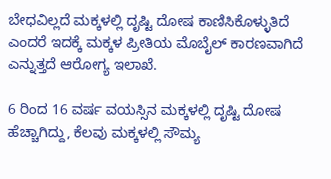ಬೇಧವಿಲ್ಲದೆ ಮಕ್ಕಳಲ್ಲಿ ದೃಷ್ಟಿ ದೋಷ ಕಾಣಿಸಿಕೊಳ್ಳುತಿದೆ ಎಂದರೆ ಇದಕ್ಕೆ ಮಕ್ಕಳ ಪ್ರೀತಿಯ ಮೊಬೈಲ್‌ ಕಾರಣವಾಗಿದೆ ಎನ್ನುತ್ತದೆ ಆರೋಗ್ಯ ಇಲಾಖೆ.

6 ರಿಂದ 16 ವರ್ಷ ವಯಸ್ಸಿನ ಮಕ್ಕಳಲ್ಲಿ ದೃಷ್ಟಿ ದೋಷ ಹೆಚ್ಚಾಗಿದ್ದು, ಕೆಲವು ಮಕ್ಕಳಲ್ಲಿ ಸೌಮ್ಯ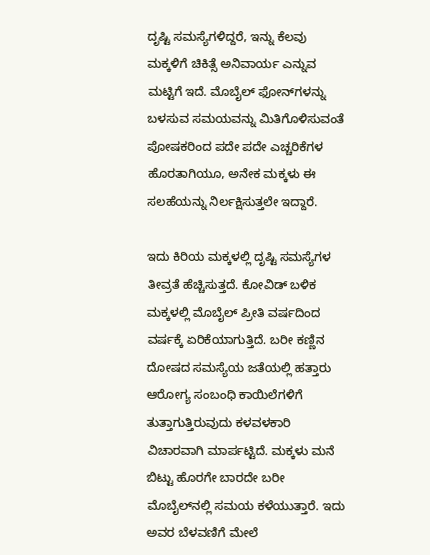ದೃಷ್ಟಿ ಸಮಸ್ಯೆಗಳಿದ್ದರೆ, ಇನ್ನು ಕೆಲವು ಮಕ್ಕಳಿಗೆ ಚಿಕಿತ್ಸೆ ಅನಿವಾರ್ಯ ಎನ್ನುವ ಮಟ್ಟಿಗೆ ಇದೆ. ಮೊಬೈಲ್ ಫೋನ್‌ಗಳನ್ನು ಬಳಸುವ ಸಮಯವನ್ನು ಮಿತಿಗೊಳಿಸುವಂತೆ ಪೋಷಕರಿಂದ ಪದೇ ಪದೇ ಎಚ್ಚರಿಕೆಗಳ ಹೊರತಾಗಿಯೂ, ಅನೇಕ ಮಕ್ಕಳು ಈ ಸಲಹೆಯನ್ನು ನಿರ್ಲಕ್ಷಿಸುತ್ತಲೇ ಇದ್ದಾರೆ.

ಇದು ಕಿರಿಯ ಮಕ್ಕಳಲ್ಲಿ ದೃಷ್ಟಿ ಸಮಸ್ಯೆಗಳ ತೀವ್ರತೆ ಹೆಚ್ಚಿಸುತ್ತದೆ. ಕೋವಿಡ್‌ ಬಳಿಕ ಮಕ್ಕಳಲ್ಲಿ ಮೊಬೈಲ್‌ ಪ್ರೀತಿ ವರ್ಷದಿಂದ ವರ್ಷಕ್ಕೆ ಏರಿಕೆಯಾಗುತ್ತಿದೆ. ಬರೀ ಕಣ್ಣಿನ ದೋಷದ ಸಮಸ್ಯೆಯ ಜತೆಯಲ್ಲಿ ಹತ್ತಾರು ಆರೋಗ್ಯ ಸಂಬಂಧಿ ಕಾಯಿಲೆಗಳಿಗೆ ತುತ್ತಾಗುತ್ತಿರುವುದು ಕಳವಳಕಾರಿ ವಿಚಾರವಾಗಿ ಮಾರ್ಪಟ್ಟಿದೆ. ಮಕ್ಕಳು ಮನೆ ಬಿಟ್ಟು ಹೊರಗೇ ಬಾರದೇ ಬರೀ ಮೊಬೈಲ್‌ನಲ್ಲಿ ಸಮಯ ಕಳೆಯುತ್ತಾರೆ. ಇದು ಅವರ ಬೆಳವಣಿಗೆ ಮೇಲೆ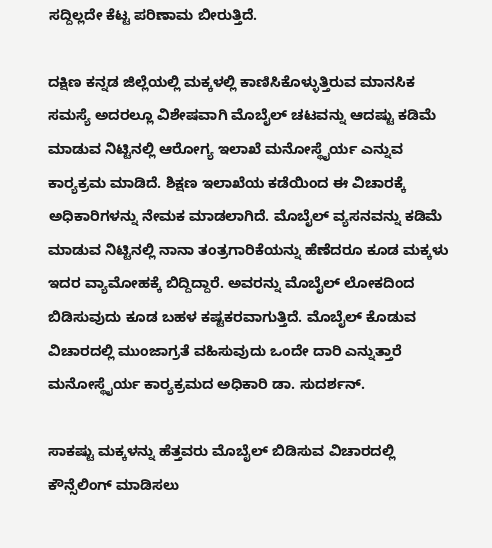ಸದ್ದಿಲ್ಲದೇ ಕೆಟ್ಟ ಪರಿಣಾಮ ಬೀರುತ್ತಿದೆ.

ದಕ್ಷಿಣ ಕನ್ನಡ ಜಿಲ್ಲೆಯಲ್ಲಿ ಮಕ್ಕಳಲ್ಲಿ ಕಾಣಿಸಿಕೊಳ್ಳುತ್ತಿರುವ ಮಾನಸಿಕ ಸಮಸ್ಯೆ ಅದರಲ್ಲೂ ವಿಶೇಷವಾಗಿ ಮೊಬೈಲ್‌ ಚಟವನ್ನು ಆದಷ್ಟು ಕಡಿಮೆ ಮಾಡುವ ನಿಟ್ಟಿನಲ್ಲಿ ಆರೋಗ್ಯ ಇಲಾಖೆ ಮನೋಸ್ಥೈರ್ಯ ಎನ್ನುವ ಕಾರ‍್ಯಕ್ರಮ ಮಾಡಿದೆ. ಶಿಕ್ಷಣ ಇಲಾಖೆಯ ಕಡೆಯಿಂದ ಈ ವಿಚಾರಕ್ಕೆ ಅಧಿಕಾರಿಗಳನ್ನು ನೇಮಕ ಮಾಡಲಾಗಿದೆ. ಮೊಬೈಲ್‌ ವ್ಯಸನವನ್ನು ಕಡಿಮೆ ಮಾಡುವ ನಿಟ್ಟಿನಲ್ಲಿ ನಾನಾ ತಂತ್ರಗಾರಿಕೆಯನ್ನು ಹೆಣೆದರೂ ಕೂಡ ಮಕ್ಕಳು ಇದರ ವ್ಯಾಮೋಹಕ್ಕೆ ಬಿದ್ದಿದ್ದಾರೆ. ಅವರನ್ನು ಮೊಬೈಲ್‌ ಲೋಕದಿಂದ ಬಿಡಿಸುವುದು ಕೂಡ ಬಹಳ ಕಷ್ಟಕರವಾಗುತ್ತಿದೆ. ಮೊಬೈಲ್‌ ಕೊಡುವ ವಿಚಾರದಲ್ಲಿ ಮುಂಜಾಗ್ರತೆ ವಹಿಸುವುದು ಒಂದೇ ದಾರಿ ಎನ್ನುತ್ತಾರೆ ಮನೋಸ್ಥೈರ್ಯ ಕಾರ‍್ಯಕ್ರಮದ ಅಧಿಕಾರಿ ಡಾ. ಸುದರ್ಶನ್‌.

ಸಾಕಷ್ಟು ಮಕ್ಕಳನ್ನು ಹೆತ್ತವರು ಮೊಬೈಲ್‌ ಬಿಡಿಸುವ ವಿಚಾರದಲ್ಲಿ ಕೌನ್ಸೆಲಿಂಗ್‌ ಮಾಡಿಸಲು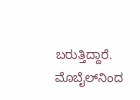ಬರುತ್ತಿದ್ದಾರೆ. ಮೊಬೈಲ್‌ನಿಂದ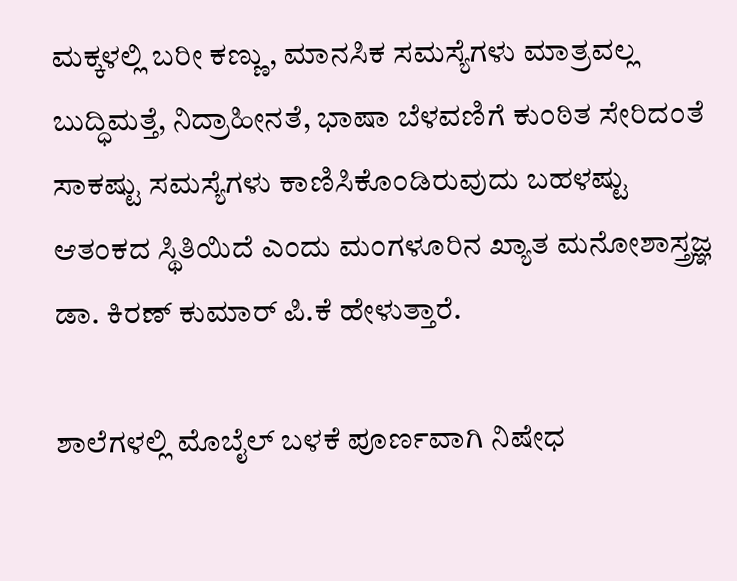ಮಕ್ಕಳಲ್ಲಿ ಬರೀ ಕಣ್ಣು, ಮಾನಸಿಕ ಸಮಸ್ಯೆಗಳು ಮಾತ್ರವಲ್ಲ ಬುದ್ಧಿಮತ್ತೆ, ನಿದ್ರಾಹೀನತೆ, ಭಾಷಾ ಬೆಳವಣಿಗೆ ಕುಂಠಿತ ಸೇರಿದಂತೆ ಸಾಕಷ್ಟು ಸಮಸ್ಯೆಗಳು ಕಾಣಿಸಿಕೊಂಡಿರುವುದು ಬಹಳಷ್ಟು ಆತಂಕದ ಸ್ಥಿತಿಯಿದೆ ಎಂದು ಮಂಗಳೂರಿನ ಖ್ಯಾತ ಮನೋಶಾಸ್ತ್ರಜ್ಞ ಡಾ. ಕಿರಣ್‌ ಕುಮಾರ್‌ ಪಿ.ಕೆ ಹೇಳುತ್ತಾರೆ.

ಶಾಲೆಗಳಲ್ಲಿ ಮೊಬೈಲ್‌ ಬಳಕೆ ಪೂರ್ಣವಾಗಿ ನಿಷೇಧ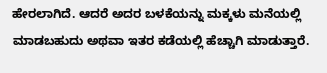ಹೇರಲಾಗಿದೆ. ಆದರೆ ಅದರ ಬಳಕೆಯನ್ನು ಮಕ್ಕಳು ಮನೆಯಲ್ಲಿ ಮಾಡಬಹುದು ಅಥವಾ ಇತರ ಕಡೆಯಲ್ಲಿ ಹೆಚ್ಚಾಗಿ ಮಾಡುತ್ತಾರೆ.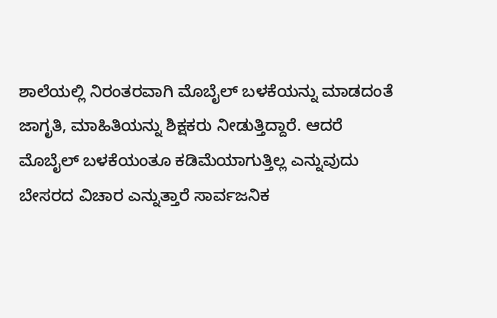ಶಾಲೆಯಲ್ಲಿ ನಿರಂತರವಾಗಿ ಮೊಬೈಲ್‌ ಬಳಕೆಯನ್ನು ಮಾಡದಂತೆ ಜಾಗೃತಿ, ಮಾಹಿತಿಯನ್ನು ಶಿಕ್ಷಕರು ನೀಡುತ್ತಿದ್ದಾರೆ. ಆದರೆ ಮೊಬೈಲ್‌ ಬಳಕೆಯಂತೂ ಕಡಿಮೆಯಾಗುತ್ತಿಲ್ಲ ಎನ್ನುವುದು ಬೇಸರದ ವಿಚಾರ ಎನ್ನುತ್ತಾರೆ ಸಾರ್ವಜನಿಕ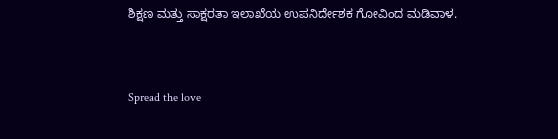ಶಿಕ್ಷಣ ಮತ್ತು ಸಾಕ್ಷರತಾ ಇಲಾಖೆಯ ಉಪನಿರ್ದೇಶಕ ಗೋವಿಂದ ಮಡಿವಾಳ.


Spread the love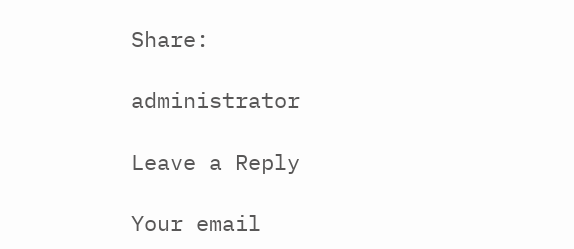Share:

administrator

Leave a Reply

Your email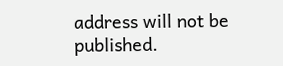address will not be published.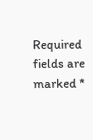Required fields are marked *